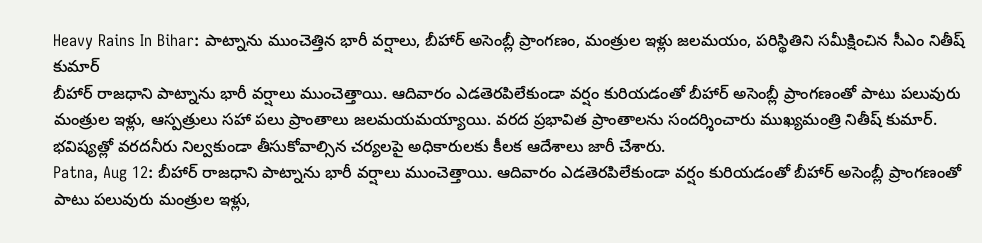Heavy Rains In Bihar: పాట్నాను ముంచెత్తిన భారీ వర్షాలు, బీహార్ అసెంబ్లీ ప్రాంగణం, మంత్రుల ఇళ్లు జలమయం, పరిస్థితిని సమీక్షించిన సీఎం నితీష్ కుమార్
బీహార్ రాజధాని పాట్నాను భారీ వర్షాలు ముంచెత్తాయి. ఆదివారం ఎడతెరపిలేకుండా వర్షం కురియడంతో బీహార్ అసెంబ్లీ ప్రాంగణంతో పాటు పలువురు మంత్రుల ఇళ్లు, ఆస్పత్రులు సహా పలు ప్రాంతాలు జలమయమయ్యాయి. వరద ప్రభావిత ప్రాంతాలను సందర్శించారు ముఖ్యమంత్రి నితీష్ కుమార్. భవిష్యత్లో వరదనీరు నిల్వకుండా తీసుకోవాల్సిన చర్యలపై అధికారులకు కీలక ఆదేశాలు జారీ చేశారు.
Patna, Aug 12: బీహార్ రాజధాని పాట్నాను భారీ వర్షాలు ముంచెత్తాయి. ఆదివారం ఎడతెరపిలేకుండా వర్షం కురియడంతో బీహార్ అసెంబ్లీ ప్రాంగణంతో పాటు పలువురు మంత్రుల ఇళ్లు,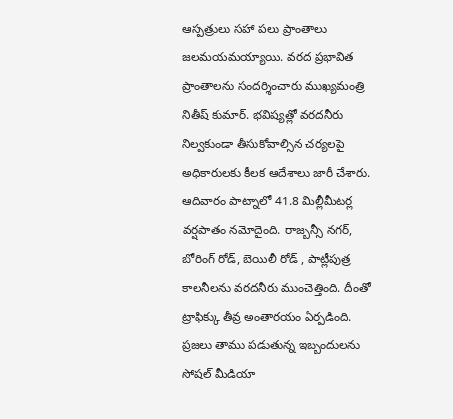ఆస్పత్రులు సహా పలు ప్రాంతాలు జలమయమయ్యాయి. వరద ప్రభావిత ప్రాంతాలను సందర్శించారు ముఖ్యమంత్రి నితీష్ కుమార్. భవిష్యత్లో వరదనీరు నిల్వకుండా తీసుకోవాల్సిన చర్యలపై అధికారులకు కీలక ఆదేశాలు జారీ చేశారు.
ఆదివారం పాట్నాలో 41.8 మిల్లీమీటర్ల వర్షపాతం నమోదైంది. రాజ్బన్సీ నగర్, బోరింగ్ రోడ్, బెయిలీ రోడ్ , పాట్లీపుత్ర కాలనీలను వరదనీరు ముంచెత్తింది. దీంతో ట్రాఫిక్కు తీవ్ర అంతారయం ఏర్పడింది.
ప్రజలు తాము పడుతున్న ఇబ్బందులను సోషల్ మీడియా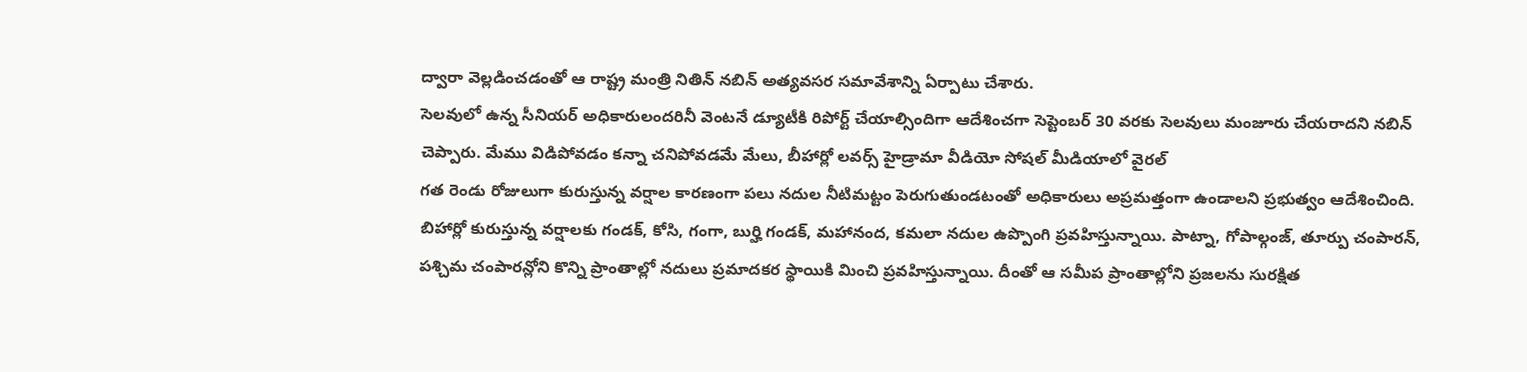ద్వారా వెల్లడించడంతో ఆ రాష్ట్ర మంత్రి నితిన్ నబిన్ అత్యవసర సమావేశాన్ని ఏర్పాటు చేశారు.
సెలవులో ఉన్న సీనియర్ అధికారులందరినీ వెంటనే డ్యూటీకి రిపోర్ట్ చేయాల్సిందిగా ఆదేశించగా సెప్టెంబర్ 30 వరకు సెలవులు మంజూరు చేయరాదని నబిన్ చెప్పారు. మేము విడిపోవడం కన్నా చనిపోవడమే మేలు, బీహార్లో లవర్స్ హైడ్రామా వీడియో సోషల్ మీడియాలో వైరల్
గత రెండు రోజులుగా కురుస్తున్న వర్షాల కారణంగా పలు నదుల నీటిమట్టం పెరుగుతుండటంతో అధికారులు అప్రమత్తంగా ఉండాలని ప్రభుత్వం ఆదేశించింది. బిహార్లో కురుస్తున్న వర్షాలకు గండక్, కోసి, గంగా, బుర్హి గండక్, మహానంద, కమలా నదుల ఉప్పొంగి ప్రవహిస్తున్నాయి. పాట్నా, గోపాల్గంజ్, తూర్పు చంపారన్, పశ్చిమ చంపారన్లోని కొన్ని ప్రాంతాల్లో నదులు ప్రమాదకర స్థాయికి మించి ప్రవహిస్తున్నాయి. దీంతో ఆ సమీప ప్రాంతాల్లోని ప్రజలను సురక్షిత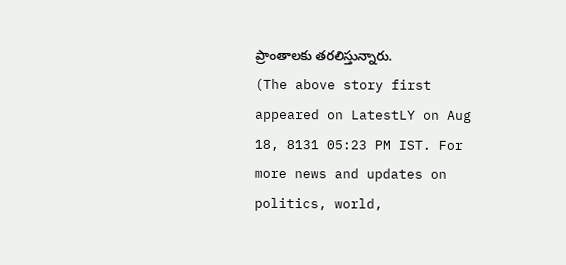ప్రాంతాలకు తరలిస్తున్నారు.
(The above story first appeared on LatestLY on Aug 18, 8131 05:23 PM IST. For more news and updates on politics, world,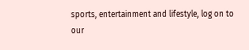sports, entertainment and lifestyle, log on to our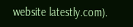website latestly.com).